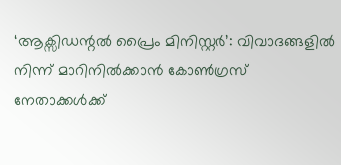‘ആക്സിഡന്റല്‍ പ്രൈം മിനിസ്റ്റര്‍’: വിവാദങ്ങളില്‍ നിന്ന് മാറിനില്‍ക്കാന്‍ കോണ്‍ഗ്രസ് നേതാക്കള്‍ക്ക്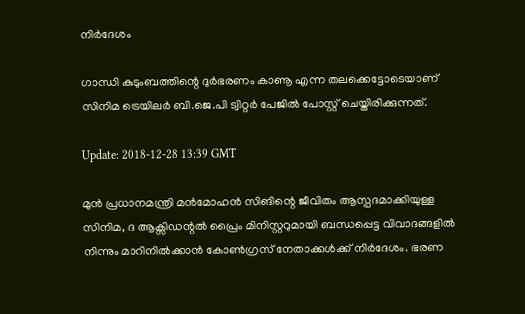നിര്‍ദേശം

ഗാന്ധി കുടുംബത്തിന്റെ ദുര്‍ഭരണം കാണൂ എന്ന തലക്കെട്ടോടെയാണ് സിനിമ ട്രെയിലര്‍ ബി.ജെ.പി ട്വിറ്റര്‍ പേജില്‍ പോസ്റ്റ് ചെയ്തിരിക്കുന്നത്.

Update: 2018-12-28 13:39 GMT

മുന്‍ പ്രധാനമന്ത്രി മന്‍മോഹന്‍ സിങിന്റെ ജീവിതം ആസ്പദമാക്കിയുള്ള സിനിമ, ദ ആക്സിഡന്റല്‍ പ്രൈം മിനിസ്റ്ററുമായി ബന്ധപ്പെട്ട വിവാദങ്ങളില്‍ നിന്നും മാറിനില്‍ക്കാന്‍ കോണ്‍ഗ്രസ് നേതാക്കള്‍ക്ക് നിര്‍ദേശം. ഭരണ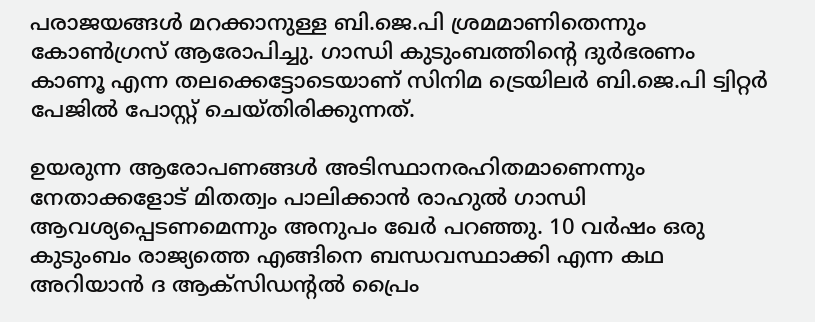പരാജയങ്ങള്‍ മറക്കാനുള്ള ബി.ജെ.പി ശ്രമമാണിതെന്നും കോണ്‍ഗ്രസ് ആരോപിച്ചു. ഗാന്ധി കുടുംബത്തിന്റെ ദുര്‍ഭരണം കാണൂ എന്ന തലക്കെട്ടോടെയാണ് സിനിമ ട്രെയിലര്‍ ബി.ജെ.പി ട്വിറ്റര്‍ പേജില്‍ പോസ്റ്റ് ചെയ്തിരിക്കുന്നത്.

ഉയരുന്ന ആരോപണങ്ങള്‍ അടിസ്ഥാനരഹിതമാണെന്നും നേതാക്കളോട് മിതത്വം പാലിക്കാന്‍ രാഹുല്‍ ഗാന്ധി ആവശ്യപ്പെടണമെന്നും അനുപം ഖേര്‍ പറഞ്ഞു. 10 വര്‍ഷം ഒരു കുടുംബം രാജ്യത്തെ എങ്ങിനെ ബന്ധവസ്ഥാക്കി എന്ന കഥ അറിയാന്‍ ദ ആക്സിഡന്റല്‍ പ്രൈം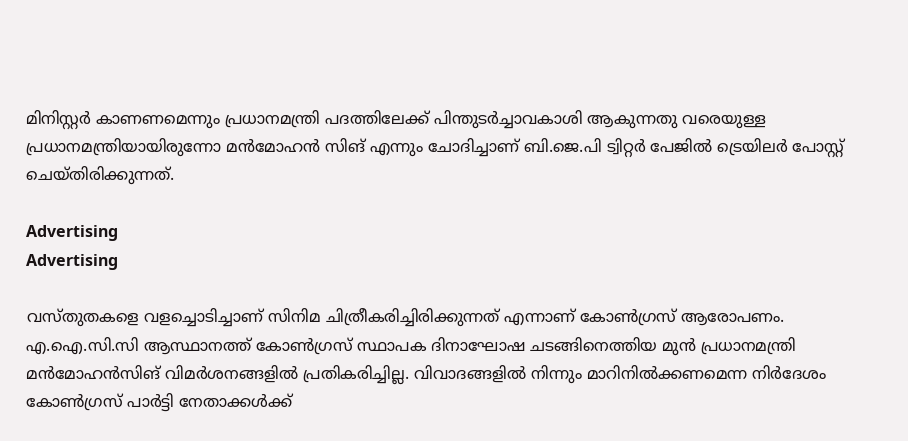മിനിസ്റ്റര്‍ കാണണമെന്നും പ്രധാനമന്ത്രി പദത്തിലേക്ക് പിന്തുടര്‍ച്ചാവകാശി ആകുന്നതു വരെയുള്ള പ്രധാനമന്ത്രിയായിരുന്നോ മന്‍മോഹന്‍ സിങ് എന്നും ചോദിച്ചാണ് ബി.ജെ.പി ട്വിറ്റര്‍ പേജില്‍ ട്രെയിലര്‍ പോസ്റ്റ് ചെയ്തിരിക്കുന്നത്.

Advertising
Advertising

വസ്തുതകളെ വളച്ചൊടിച്ചാണ് സിനിമ ചിത്രീകരിച്ചിരിക്കുന്നത് എന്നാണ് കോണ്‍ഗ്രസ് ആരോപണം. എ.ഐ.സി.സി ആസ്ഥാനത്ത് കോണ്‍ഗ്രസ് സ്ഥാപക ദിനാഘോഷ ചടങ്ങിനെത്തിയ മുന്‍ പ്രധാനമന്ത്രി മന്‍മോഹന്‍സിങ് വിമര്‍ശനങ്ങളില്‍ പ്രതികരിച്ചില്ല. വിവാദങ്ങളില്‍ നിന്നും മാറിനില്‍ക്കണമെന്ന നിര്‍ദേശം കോണ്‍ഗ്രസ് പാര്‍ട്ടി നേതാക്കള്‍ക്ക്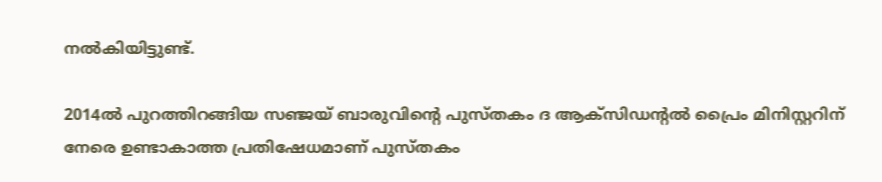നല്‍കിയിട്ടുണ്ട്.

2014ല്‍ പുറത്തിറങ്ങിയ സഞ്ജയ് ബാരുവിന്റെ പുസ്തകം ദ ആക്സിഡന്റല്‍ പ്രൈം മിനിസ്റ്ററിന് നേരെ ഉണ്ടാകാത്ത പ്രതിഷേധമാണ് പുസ്തകം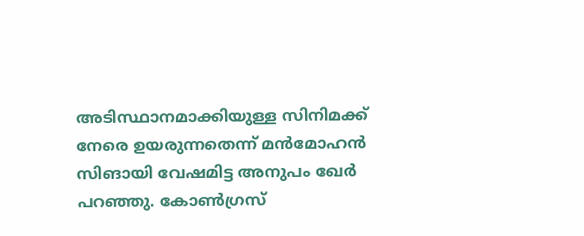അടിസ്ഥാനമാക്കിയുള്ള സിനിമക്ക് നേരെ ഉയരുന്നതെന്ന് മന്‍മോഹന്‍ സിങായി വേഷമിട്ട അനുപം ഖേര്‍ പറഞ്ഞു. കോണ്‍ഗ്രസ്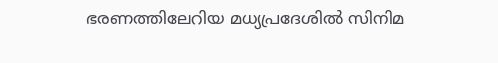ഭരണത്തിലേറിയ മധ്യപ്രദേശില്‍ സിനിമ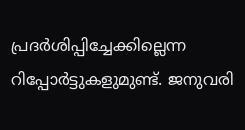പ്രദര്‍ശിപ്പിച്ചേക്കില്ലെന്ന റിപ്പോര്‍ട്ടുകളുമുണ്ട്. ജനുവരി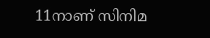11നാണ് സിനിമ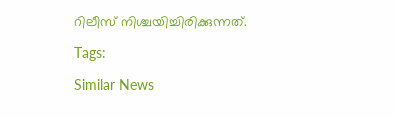റിലീസ് നിശ്ചയിച്ചിരിക്കുന്നത്.

Tags:

Similar News